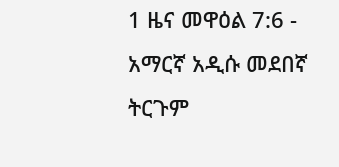1 ዜና መዋዕል 7:6 - አማርኛ አዲሱ መደበኛ ትርጉም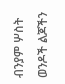ብንያም ሦስት ወንዶች ልጆችን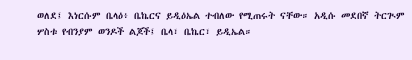ወለደ፤ እነርሱም ቤላዕ፥ ቤኬርና ይዲዕኤል ተብለው የሚጠሩት ናቸው። አዲሱ መደበኛ ትርጒም ሦስቱ የብንያም ወንዶች ልጆች፤ ቤላ፣ ቤኬር፣ ይዲኤል።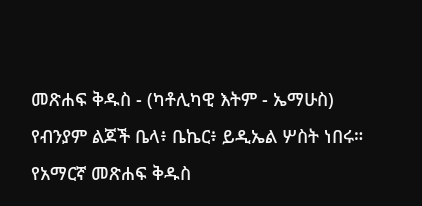መጽሐፍ ቅዱስ - (ካቶሊካዊ እትም - ኤማሁስ) የብንያም ልጆች ቤላ፥ ቤኬር፥ ይዲኤል ሦስት ነበሩ። የአማርኛ መጽሐፍ ቅዱስ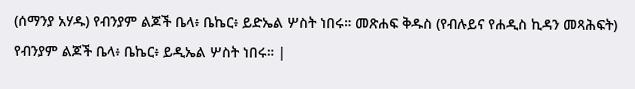(ሰማንያ አሃዱ) የብንያም ልጆች ቤላ፥ ቤኬር፥ ይድኤል ሦስት ነበሩ። መጽሐፍ ቅዱስ (የብሉይና የሐዲስ ኪዳን መጻሕፍት) የብንያም ልጆች ቤላ፥ ቤኬር፥ ይዲኤል ሦስት ነበሩ። |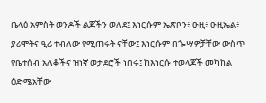ቤላዕ አምስት ወንዶች ልጆችን ወለደ፤ እነርሱም ኤጽቦን፥ ዑዚ፥ ዑዚኤል፥ ያሪሞትና ዒሪ ተብለው የሚጠሩት ናቸው፤ እነርሱም በጐሣዎቻቸው ውስጥ የቤተሰብ አለቆችና ዝነኛ ወታደሮች ነበሩ፤ ከእነርሱ ተወላጆች መካከል ዕድሜአቸው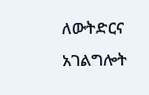ለውትድርና አገልግሎት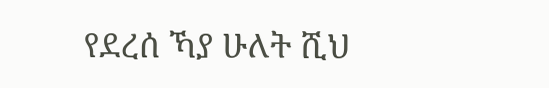የደረሰ ኻያ ሁለት ሺህ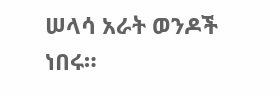ሠላሳ አራት ወንዶች ነበሩ።